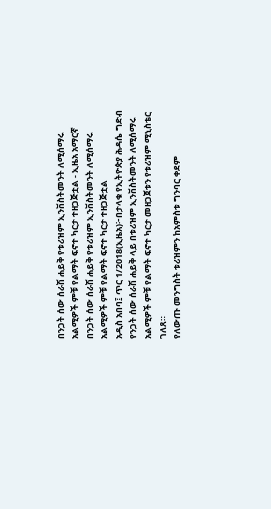በንጋት ሰው ሰራሽ ሐይቅ የቱሪዝም ኢንቨስትመንት ለሚሰማሩ አልሚዎች ምቹ የልማት ፍኖተ ካርታ ተዘጋጅቷል - ኢዜአ አማርኛ
በንጋት ሰው ሰራሽ ሐይቅ የቱሪዝም ኢንቨስትመንት ለሚሰማሩ አልሚዎች ምቹ የልማት ፍኖተ ካርታ ተዘጋጅቷል
አዲስ አበባ፤ ጥር 1/2018(ኢዜአ)፦በታላቁ የኢትዮጵያ ሕዳሴ ግድብ የንጋት ሰው ሰራሽ ሐይቅ ላይ በቱሪዝም ኢንቨስትመንት ለሚሰማሩ አልሚዎች ምቹ የልማት ፍኖተ ካርታ መዘጋጀቱን የቱሪዝም ሚኒስቴር ገለጸ።
የለውጡ መንግስት ቱሪዝምን ከአምስቱ ግንባር ቀደም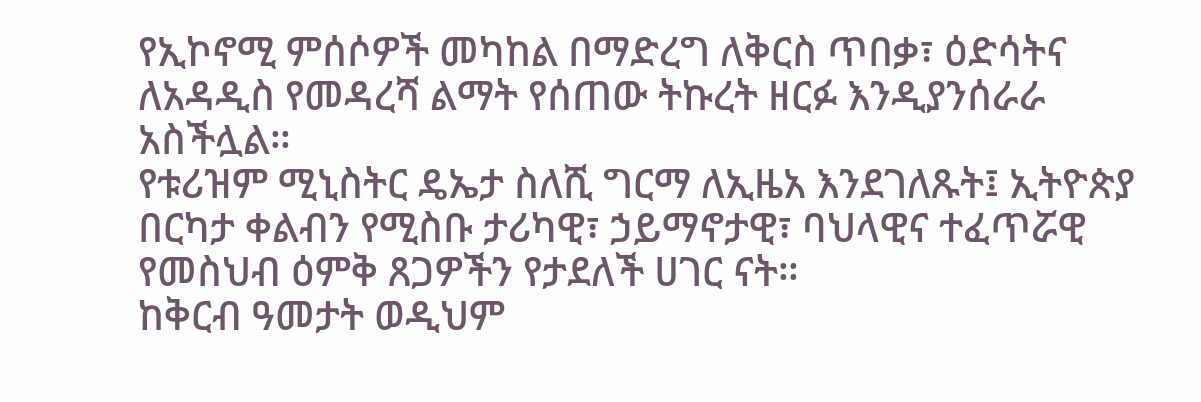የኢኮኖሚ ምሰሶዎች መካከል በማድረግ ለቅርስ ጥበቃ፣ ዕድሳትና ለአዳዲስ የመዳረሻ ልማት የሰጠው ትኩረት ዘርፉ እንዲያንሰራራ አስችሏል።
የቱሪዝም ሚኒስትር ዴኤታ ስለሺ ግርማ ለኢዜአ እንደገለጹት፤ ኢትዮጵያ በርካታ ቀልብን የሚስቡ ታሪካዊ፣ ኃይማኖታዊ፣ ባህላዊና ተፈጥሯዊ የመስህብ ዕምቅ ጸጋዎችን የታደለች ሀገር ናት።
ከቅርብ ዓመታት ወዲህም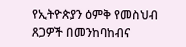የኢትዮጵያን ዕምቅ የመስህብ ጸጋዎች በመንከባከብና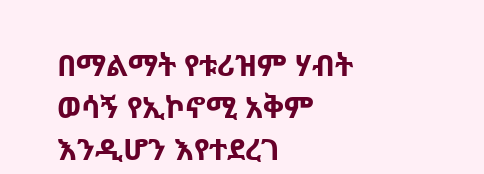በማልማት የቱሪዝም ሃብት ወሳኝ የኢኮኖሚ አቅም እንዲሆን እየተደረገ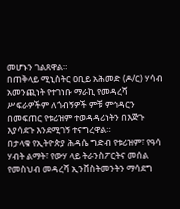መሆኑን ገልጸዋል።
በጠቅላይ ሚኒስትር ዐቢይ አሕመድ (ዶ/ር) ሃሳብ አመንጪነት የተገነቡ ማራኪ የመዳረሻ ሥፍራዎችም ለጎብኝዎች ምቹ ምኅዳርን በመፍጠር የቱሪዝም ተወዳዳሪነትን በእጅጉ እያሳደጉ እንደሚገኝ ተናግረዋል።
በታላቁ የኢትዮጵያ ሕዳሴ ግድብ የቱሪዝም፣ የዓሳ ሃብት ልማት፣ የውሃ ላይ ትራንስፖርትና መሰል የመስህብ መዳረሻ ኢንቨስትመንትን ማሳደግ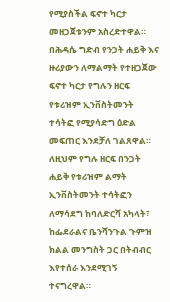የሚያስችል ፍኖተ ካርታ መዘጋጀቱንም አስረድተዋል።
በሕዳሴ ግድብ የንጋት ሐይቅ እና ዙሪያውን ለማልማት የተዘጋጀው ፍኖተ ካርታ የግሉን ዘርፍ የቱሪዝም ኢንቨስትመንት ተሳትፎ የሚያሳድግ ዕድል መፍጠር እንደቻለ ገልጸዋል።
ለዚህም የግሉ ዘርፍ በንጋት ሐይቅ የቱሪዝም ልማት ኢንቨስትመንት ተሳትፎን ለማሳደግ ከባለድርሻ አካላት፣ ከፌደራልና ቤንሻንጉል ጉምዝ ክልል መንግስት ጋር በትብብር እየተሰራ እንደሚገኝ ተናግረዋል።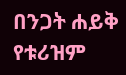በንጋት ሐይቅ የቱሪዝም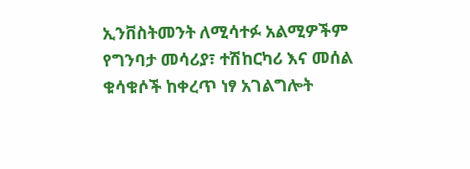ኢንቨስትመንት ለሚሳተፉ አልሚዎችም የግንባታ መሳሪያ፣ ተሽከርካሪ እና መሰል ቁሳቁሶች ከቀረጥ ነፃ አገልግሎት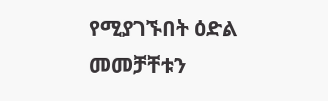የሚያገኙበት ዕድል መመቻቸቱን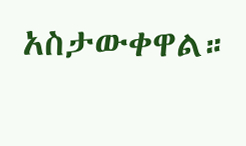አስታውቀዋል።